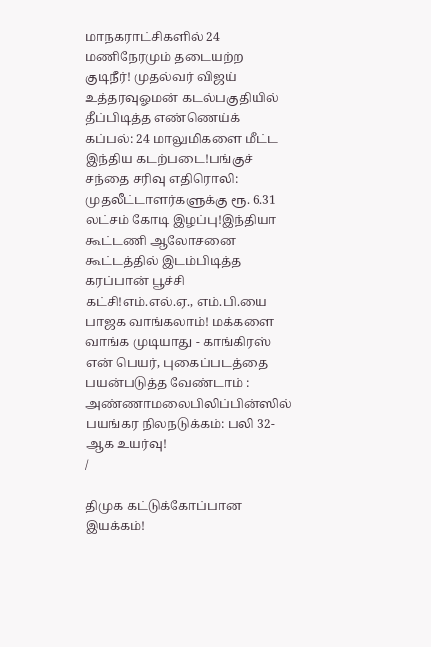மாநகராட்சிகளில் 24 மணிநேரமும் தடையற்ற குடிநீர்! முதல்வர் விஜய் உத்தரவுஓமன் கடல்பகுதியில் தீப்பிடித்த எண்ணெய்க் கப்பல்: 24 மாலுமிகளை மீட்ட இந்திய கடற்படை!பங்குச் சந்தை சரிவு எதிரொலி: முதலீட்டாளர்களுக்கு ரூ. 6.31 லட்சம் கோடி இழப்பு!இந்தியா கூட்டணி ஆலோசனை கூட்டத்தில் இடம்பிடித்த கரப்பான் பூச்சி கட்சி!எம்.எல்.ஏ., எம்.பி.யை பாஜக வாங்கலாம்! மக்களை வாங்க முடியாது - காங்கிரஸ் என் பெயர், புகைப்படத்தை பயன்படுத்த வேண்டாம் : அண்ணாமலைபிலிப்பின்ஸில் பயங்கர நிலநடுக்கம்: பலி 32-ஆக உயர்வு!
/

திமுக கட்டுக்கோப்பான இயக்கம்!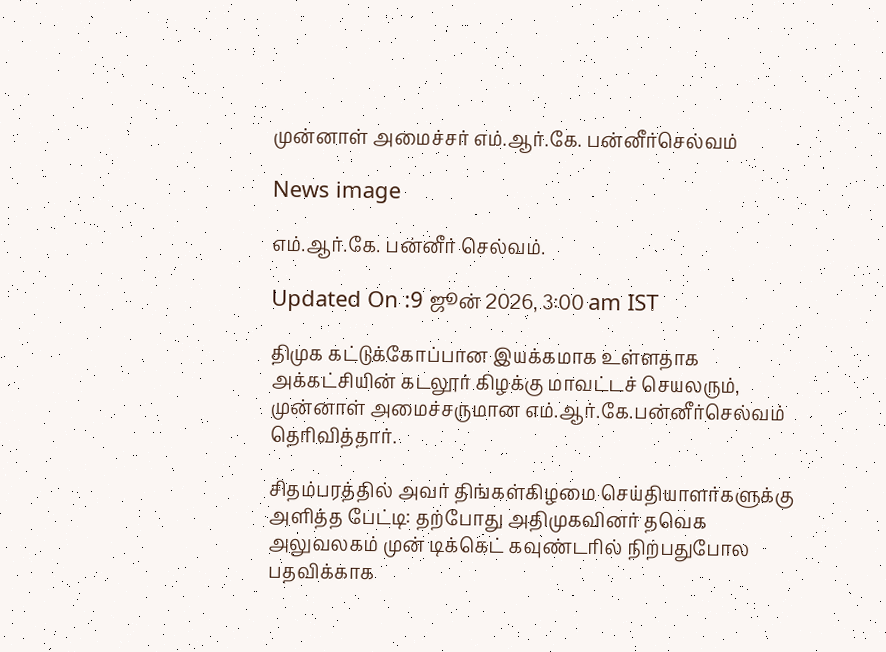முன்னாள் அமைச்சர் எம்.ஆர்.கே. பன்னீர்செல்வம்

News image

எம்.ஆர்.கே. பன்னீர் செல்வம்.

Updated On :9 ஜூன் 2026, 3:00 am IST

திமுக கட்டுக்கோப்பான இயக்கமாக உள்ளதாக அக்கட்சியின் கடலூர் கிழக்கு மாவட்டச் செயலரும், முன்னாள் அமைச்சருமான எம்.ஆர்.கே.பன்னீர்செல்வம் தெரிவித்தார்.

சிதம்பரத்தில் அவர் திங்கள்கிழமை செய்தியாளர்களுக்கு அளித்த பேட்டி: தற்போது அதிமுகவினர் தவெக அலுவலகம் முன் டிக்கெட் கவுண்டரில் நிற்பதுபோல பதவிக்காக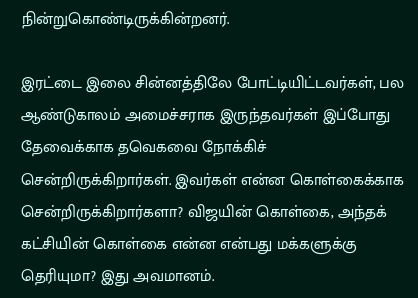நின்றுகொண்டிருக்கின்றனர்.

இரட்டை இலை சின்னத்திலே போட்டியிட்டவர்கள், பல ஆண்டுகாலம் அமைச்சராக இருந்தவர்கள் இப்போது தேவைக்காக தவெகவை நோக்கிச் சென்றிருக்கிறார்கள். இவர்கள் என்ன கொள்கைக்காக சென்றிருக்கிறார்களா? விஜயின் கொள்கை, அந்தக் கட்சியின் கொள்கை என்ன என்பது மக்களுக்கு தெரியுமா? இது அவமானம்.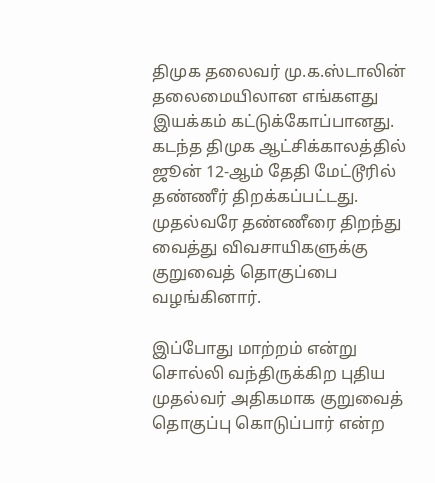திமுக தலைவர் மு.க.ஸ்டாலின் தலைமையிலான எங்களது இயக்கம் கட்டுக்கோப்பானது. கடந்த திமுக ஆட்சிக்காலத்தில் ஜூன் 12-ஆம் தேதி மேட்டூரில் தண்ணீர் திறக்கப்பட்டது. முதல்வரே தண்ணீரை திறந்து வைத்து விவசாயிகளுக்கு குறுவைத் தொகுப்பை வழங்கினார்.

இப்போது மாற்றம் என்று சொல்லி வந்திருக்கிற புதிய முதல்வர் அதிகமாக குறுவைத் தொகுப்பு கொடுப்பார் என்ற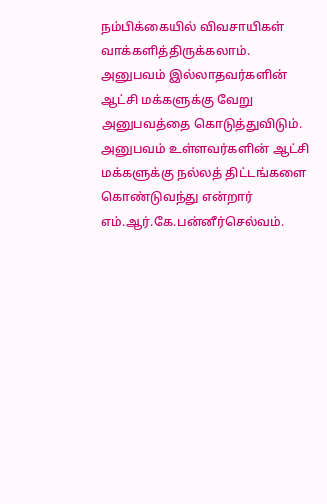நம்பிக்கையில் விவசாயிகள் வாக்களித்திருக்கலாம். அனுபவம் இல்லாதவர்களின் ஆட்சி மக்களுக்கு வேறு அனுபவத்தை கொடுத்துவிடும். அனுபவம் உள்ளவர்களின் ஆட்சி மக்களுக்கு நல்லத் திட்டங்களை கொண்டுவந்து என்றார் எம்.ஆர்.கே.பன்னீர்செல்வம்.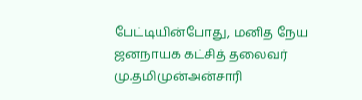பேட்டியின்போது, மனித நேய ஜனநாயக கட்சித் தலைவர் மு.தமிமுன்அன்சாரி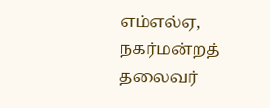எம்எல்ஏ, நகர்மன்றத் தலைவர்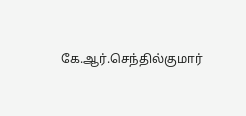கே.ஆர்.செந்தில்குமார்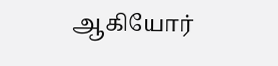ஆகியோர்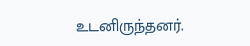உடனிருந்தனர்.